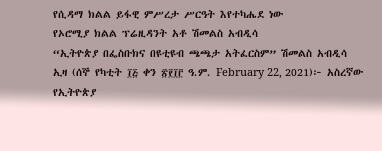የሲዳማ ክልል ይፋዊ ምሥረታ ሥርዓት እየተካሔደ ነው
የኦሮሚያ ክልል ፕሬዚዳንት አቶ ሽመልስ አብዲሳ
“ኢትዮጵያ በፌስቡክና በዩቲዩብ ጫጫታ አትፈርስም” ሽመልስ አብዲሳ
ኢዛ (ሰኞ የካቲት ፲፭ ቀን ፳፻፲፫ ዓ.ም. February 22, 2021)፦ አስረኛው የኢትዮጵያ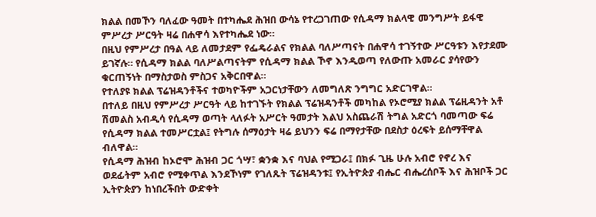ክልል በመኾን ባለፈው ዓመት በተካሔደ ሕዝበ ውሳኔ የተረጋገጠው የሲዳማ ክልላዊ መንግሥት ይፋዊ ምሥረታ ሥርዓት ዛሬ በሐዋሳ እየተካሔደ ነው።
በዚህ የምሥረታ በዓል ላይ ለመታደም የፌዴራልና የክልል ባለሥጣናት በሐዋሳ ተገኝተው ሥርዓቱን እየታደሙ ይገኛሉ። የሲዳማ ክልል ባለሥልጣናትም የሲዳማ ክልል ኾኖ እንዲወጣ የለውጡ አመራር ያሳየውን ቁርጠኝነት በማስታወስ ምስጋና አቅርበዋል።
የተለያዩ ክልል ፕሬዝዳንቶችና ተወካዮችም አጋርነታቸውን ለመግለጽ ንግግር አድርገዋል።
በተለይ በዚህ የምሥረታ ሥርዓት ላይ ከተገኙት የክልል ፕሬዝዳንቶች መካከል የኦሮሚያ ክልል ፕሬዚዳንት አቶ ሽመልስ አብዲሳ የሲዳማ ወጣት ላለፉት አሥርት ዓመታት እልህ አስጨራሽ ትግል አድርጎ ባመጣው ፍሬ የሲዳማ ክልል ተመሥርቷል፤ የትግሉ ሰማዕታት ዛሬ ይህንን ፍሬ በማየታቸው በደስታ ዕረፍት ይሰማቸዋል ብለዋል።
የሲዳማ ሕዝብ ከኦሮሞ ሕዝብ ጋር ጎሣ፣ ቋንቋ እና ባህል የሚጋራ፤ በክፉ ጊዜ ሁሉ አብሮ የኖረ እና ወደፊትም አብሮ የሚቀጥል እንደኾነም የገለጹት ፕሬዝዳንቱ፤ የኢትዮጵያ ብሔር ብሔረሰቦች እና ሕዝቦች ጋር ኢትዮጵያን ከነበረችበት ውድቀት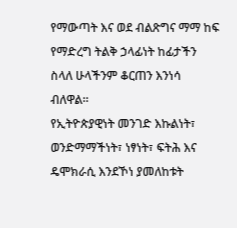የማውጣት እና ወደ ብልጽግና ማማ ከፍ የማድረግ ትልቅ ኃላፊነት ከፊታችን ስላለ ሁላችንም ቆርጠን እንነሳ ብለዋል።
የኢትዮጵያዊነት መንገድ እኩልነት፣ ወንድማማችነት፣ ነፃነት፣ ፍትሕ እና ዴሞክራሲ እንደኾነ ያመለከቱት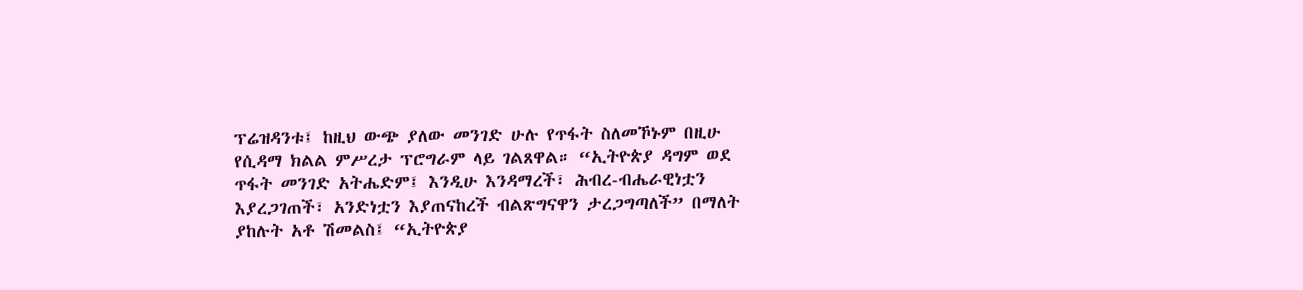ፕሬዝዳንቱ፤ ከዚህ ውጭ ያለው መንገድ ሁሉ የጥፋት ስለመኾኑም በዚሁ የሲዳማ ክልል ምሥረታ ፕሮግራም ላይ ገልጸዋል። “ኢትዮጵያ ዳግም ወደ ጥፋት መንገድ አትሔድም፤ እንዲሁ እንዳማረች፣ ሕብረ-ብሔራዊነቷን እያረጋገጠች፣ አንድነቷን እያጠናከረች ብልጽግናዋን ታረጋግጣለች” በማለት ያከሉት አቶ ሽመልስ፤ “ኢትዮጵያ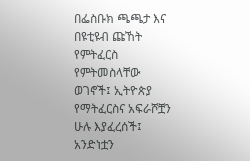በፌስቡክ ጫጫታ እና በዩቲዩብ ጩኸት የምትፈርስ የምትመስላቸው ወገኖች፤ ኢትዮጵያ የማትፈርስና አፍራሾቿን ሁሉ እያፈረሰች፤ አንድነቷን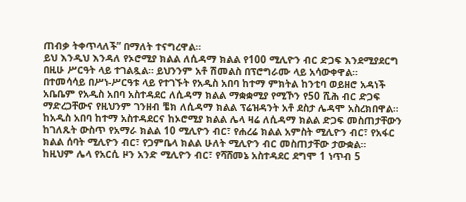ጠብቃ ትቀጥላለች” በማለት ተናግረዋል።
ይህ እንዲህ እንዳለ የኦሮሚያ ክልል ለሲዳማ ክልል የ100 ሚሊዮን ብር ድጋፍ እንደሚያደርግ በዚሁ ሥርዓት ላይ ተገልጿል። ይህንንም አቶ ሽመልስ በፕሮግራሙ ላይ አሳውቀዋል።
በተመሳሳይ በሥነ-ሥርዓቱ ላይ የተገኙት የአዲስ አበባ ከተማ ምክትል ከንቲባ ወይዘሮ አዳነች አቤቤም የአዲስ አበባ አስተዳደር ለሲዳማ ክልል ማቋቋሚያ የሚኾን የ50 ሺሕ ብር ድጋፍ ማድረጋቸውና የዚህንም ገንዘብ ቼክ ለሲዳማ ክልል ፕሬዝዳንት አቶ ደስታ ሌዳሞ አስረክበዋል።
ከአዲስ አበባ ከተማ አስተዳደርና ከኦሮሚያ ክልል ሌላ ዛሬ ለሲዳማ ክልል ድጋፍ መስጠታቸውን ከገለጹት ውስጥ የአማራ ክልል 10 ሚሊዮን ብር፣ የሐረሬ ክልል አምስት ሚሊዮን ብር፣ የአፋር ክልል ሰባት ሚሊዮን ብር፣ የጋምቤላ ክልል ሁለት ሚሊዮን ብር መስጠታቸው ታውቋል።
ከዚህም ሌላ የአርሲ ዞን አንድ ሚሊዮን ብር፣ የሻሸመኔ አስተዳደር ደግሞ 1 ነጥብ 5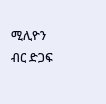ሚሊዮን ብር ድጋፍ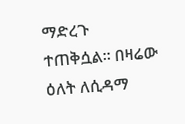ማድረጉ ተጠቅሷል። በዛሬው ዕለት ለሲዳማ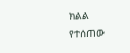ክልል የተሰጠው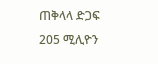ጠቅላላ ድጋፍ 205 ሚሊዮን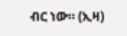ብር ነው። (ኢዛ)